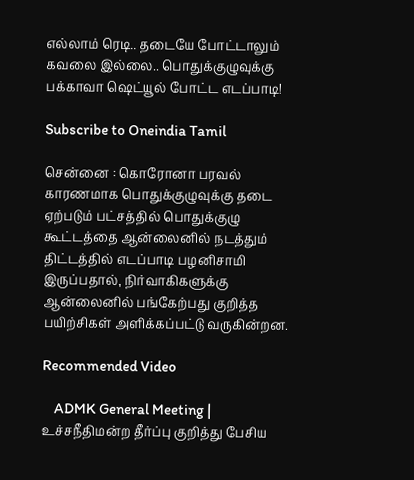எல்லாம் ரெடி.. தடையே போட்டாலும் கவலை இல்லை.. பொதுக்குழுவுக்கு பக்காவா ஷெட்யூல் போட்ட எடப்பாடி!

Subscribe to Oneindia Tamil

சென்னை : கொரோனா பரவல் காரணமாக பொதுக்குழுவுக்கு தடை ஏற்படும் பட்சத்தில் பொதுக்குழு கூட்டத்தை ஆன்லைனில் நடத்தும் திட்டத்தில் எடப்பாடி பழனிசாமி இருப்பதால், நிர்வாகிகளுக்கு ஆன்லைனில் பங்கேற்பது குறித்த பயிற்சிகள் அளிக்கப்பட்டு வருகின்றன.

Recommended Video

    ADMK General Meeting | உச்சநீதிமன்ற தீர்ப்பு குறித்து பேசிய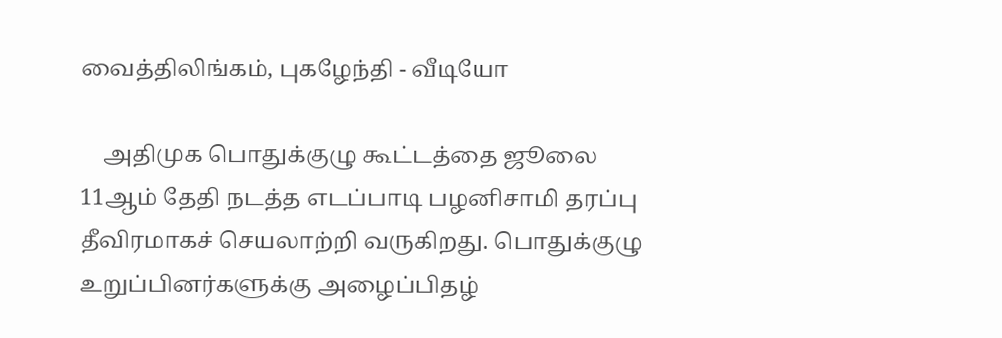வைத்திலிங்கம், புகழேந்தி - வீடியோ

    அதிமுக பொதுக்குழு கூட்டத்தை ஜூலை 11ஆம் தேதி நடத்த எடப்பாடி பழனிசாமி தரப்பு தீவிரமாகச் செயலாற்றி வருகிறது. பொதுக்குழு உறுப்பினர்களுக்கு அழைப்பிதழ்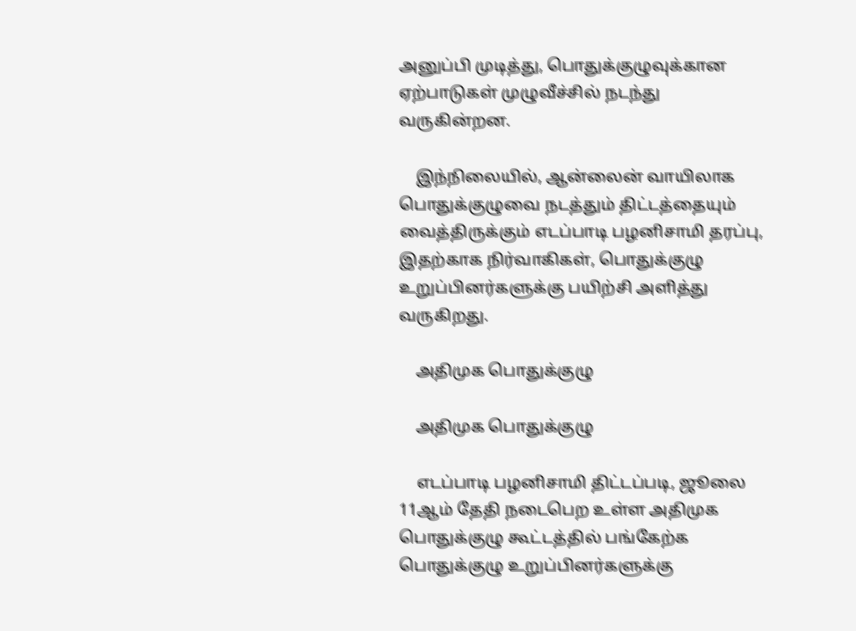அனுப்பி முடித்து, பொதுக்குழுவுக்கான ஏற்பாடுகள் முழுவீச்சில் நடந்து வருகின்றன.

    இந்நிலையில், ஆன்லைன் வாயிலாக பொதுக்குழுவை நடத்தும் திட்டத்தையும் வைத்திருக்கும் எடப்பாடி பழனிசாமி தரப்பு, இதற்காக நிர்வாகிகள், பொதுக்குழு உறுப்பினர்களுக்கு பயிற்சி அளித்து வருகிறது.

    அதிமுக பொதுக்குழு

    அதிமுக பொதுக்குழு

    எடப்பாடி பழனிசாமி திட்டப்படி, ஜூலை 11ஆம் தேதி நடைபெற உள்ள அதிமுக பொதுக்குழு கூட்டத்தில் பங்கேற்க பொதுக்குழு உறுப்பினர்களுக்கு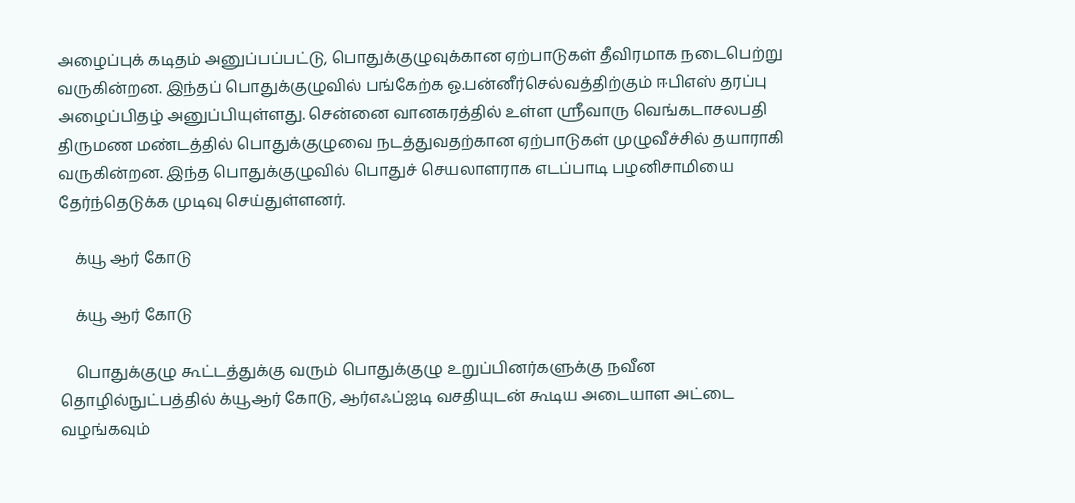அழைப்புக் கடிதம் அனுப்பப்பட்டு, பொதுக்குழுவுக்கான ஏற்பாடுகள் தீவிரமாக நடைபெற்று வருகின்றன. இந்தப் பொதுக்குழுவில் பங்கேற்க ஓ.பன்னீர்செல்வத்திற்கும் ஈபிஎஸ் தரப்பு அழைப்பிதழ் அனுப்பியுள்ளது. சென்னை வானகரத்தில் உள்ள ஸ்ரீவாரு வெங்கடாசலபதி திருமண மண்டத்தில் பொதுக்குழுவை நடத்துவதற்கான ஏற்பாடுகள் முழுவீச்சில் தயாராகி வருகின்றன. இந்த பொதுக்குழுவில் பொதுச் செயலாளராக எடப்பாடி பழனிசாமியை தேர்ந்தெடுக்க முடிவு செய்துள்ளனர்.

    க்யூ ஆர் கோடு

    க்யூ ஆர் கோடு

    பொதுக்குழு கூட்டத்துக்கு வரும் பொதுக்குழு உறுப்பினர்களுக்கு நவீன தொழில்நுட்பத்தில் க்யூஆர் கோடு, ஆர்எஃப்ஐடி வசதியுடன் கூடிய அடையாள அட்டை வழங்கவும்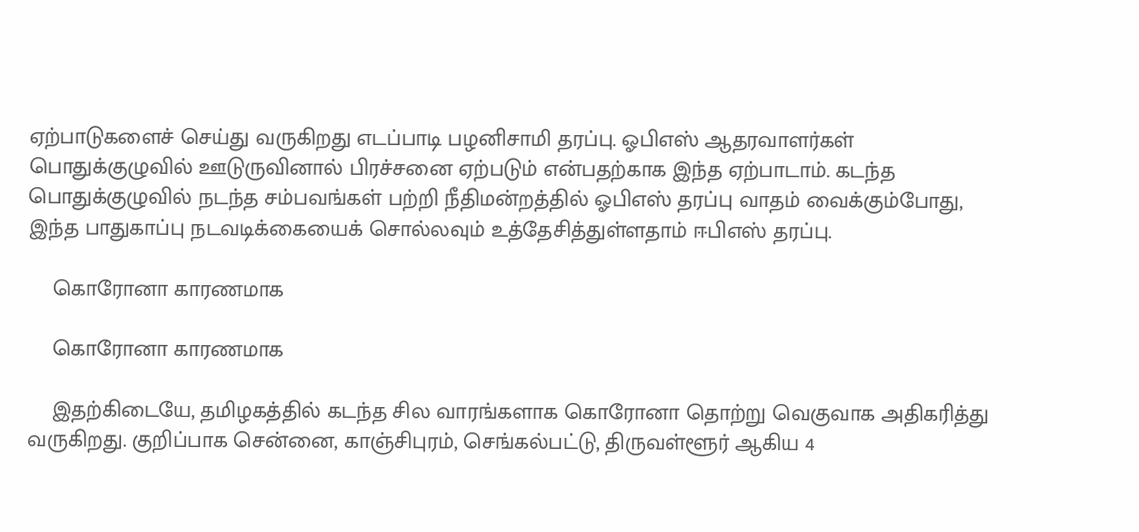ஏற்பாடுகளைச் செய்து வருகிறது எடப்பாடி பழனிசாமி தரப்பு. ஓபிஎஸ் ஆதரவாளர்கள் பொதுக்குழுவில் ஊடுருவினால் பிரச்சனை ஏற்படும் என்பதற்காக இந்த ஏற்பாடாம். கடந்த பொதுக்குழுவில் நடந்த சம்பவங்கள் பற்றி நீதிமன்றத்தில் ஓபிஎஸ் தரப்பு வாதம் வைக்கும்போது, இந்த பாதுகாப்பு நடவடிக்கையைக் சொல்லவும் உத்தேசித்துள்ளதாம் ஈபிஎஸ் தரப்பு.

    கொரோனா காரணமாக

    கொரோனா காரணமாக

    இதற்கிடையே, தமிழகத்தில் கடந்த சில வாரங்களாக கொரோனா தொற்று வெகுவாக அதிகரித்து வருகிறது. குறிப்பாக சென்னை, காஞ்சிபுரம், செங்கல்பட்டு, திருவள்ளூர் ஆகிய 4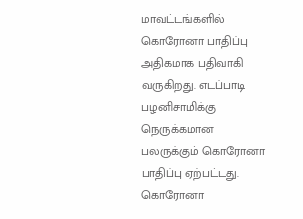மாவட்டங்களில் கொரோனா பாதிப்பு அதிகமாக பதிவாகி வருகிறது. எடப்பாடி பழனிசாமிக்கு நெருக்கமான பலருக்கும் கொரோனா பாதிப்பு ஏற்பட்டது. கொரோனா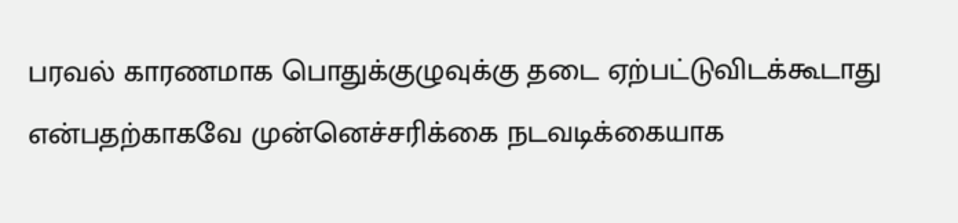பரவல் காரணமாக பொதுக்குழுவுக்கு தடை ஏற்பட்டுவிடக்கூடாது என்பதற்காகவே முன்னெச்சரிக்கை நடவடிக்கையாக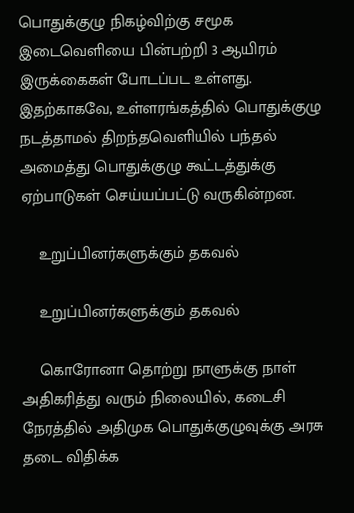பொதுக்குழு நிகழ்விற்கு சமூக இடைவெளியை பின்பற்றி 3 ஆயிரம் இருக்கைகள் போடப்பட உள்ளது. இதற்காகவே, உள்ளரங்கத்தில் பொதுக்குழு நடத்தாமல் திறந்தவெளியில் பந்தல் அமைத்து பொதுக்குழு கூட்டத்துக்கு ஏற்பாடுகள் செய்யப்பட்டு வருகின்றன.

    உறுப்பினர்களுக்கும் தகவல்

    உறுப்பினர்களுக்கும் தகவல்

    கொரோனா தொற்று நாளுக்கு நாள் அதிகரித்து வரும் நிலையில், கடைசி நேரத்தில் அதிமுக பொதுக்குழுவுக்கு அரசு தடை விதிக்க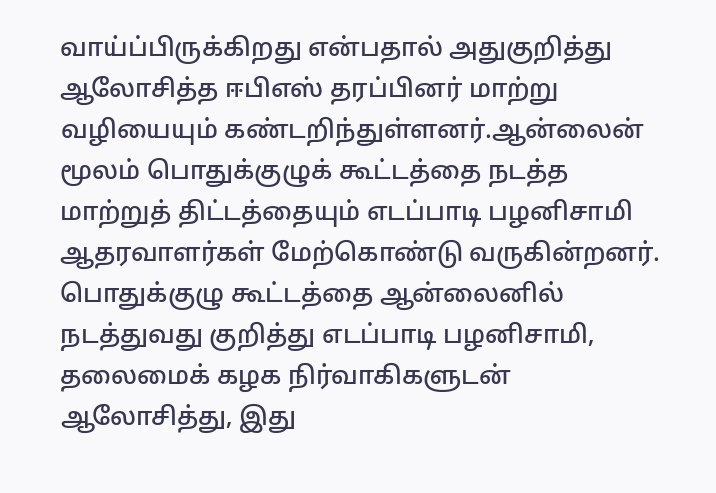வாய்ப்பிருக்கிறது என்பதால் அதுகுறித்து ஆலோசித்த ஈபிஎஸ் தரப்பினர் மாற்று வழியையும் கண்டறிந்துள்ளனர்.ஆன்லைன் மூலம் பொதுக்குழுக் கூட்டத்தை நடத்த மாற்றுத் திட்டத்தையும் எடப்பாடி பழனிசாமி ஆதரவாளர்கள் மேற்கொண்டு வருகின்றனர். பொதுக்குழு கூட்டத்தை ஆன்லைனில் நடத்துவது குறித்து எடப்பாடி பழனிசாமி, தலைமைக் கழக நிர்வாகிகளுடன் ஆலோசித்து, இது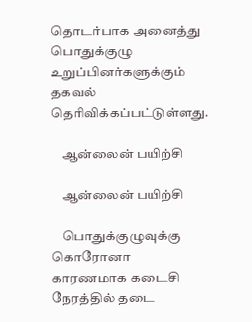தொடர்பாக அனைத்து பொதுக்குழு உறுப்பினர்களுக்கும் தகவல் தெரிவிக்கப்பட்டுள்ளது.

    ஆன்லைன் பயிற்சி

    ஆன்லைன் பயிற்சி

    பொதுக்குழுவுக்கு கொரோனா காரணமாக கடைசி நேரத்தில் தடை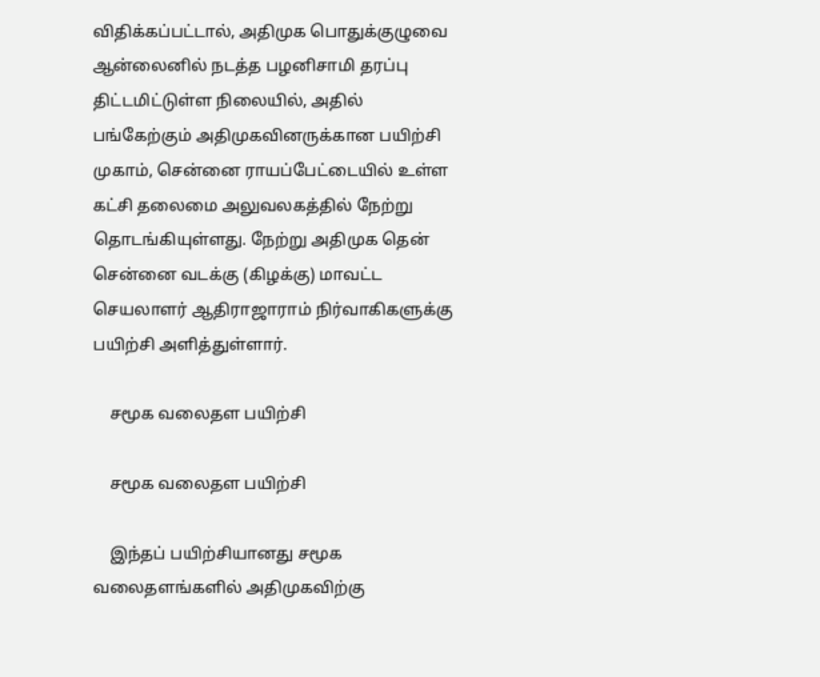விதிக்கப்பட்டால், அதிமுக பொதுக்குழுவை ஆன்லைனில் நடத்த பழனிசாமி தரப்பு திட்டமிட்டுள்ள நிலையில், அதில் பங்கேற்கும் அதிமுகவினருக்கான பயிற்சி முகாம், சென்னை ராயப்பேட்டையில் உள்ள கட்சி தலைமை அலுவலகத்தில் நேற்று தொடங்கியுள்ளது. நேற்று அதிமுக தென் சென்னை வடக்கு (கிழக்கு) மாவட்ட செயலாளர் ஆதிராஜாராம் நிர்வாகிகளுக்கு பயிற்சி அளித்துள்ளார்.

    சமூக வலைதள பயிற்சி

    சமூக வலைதள பயிற்சி

    இந்தப் பயிற்சியானது சமூக வலைதளங்களில் அதிமுகவிற்கு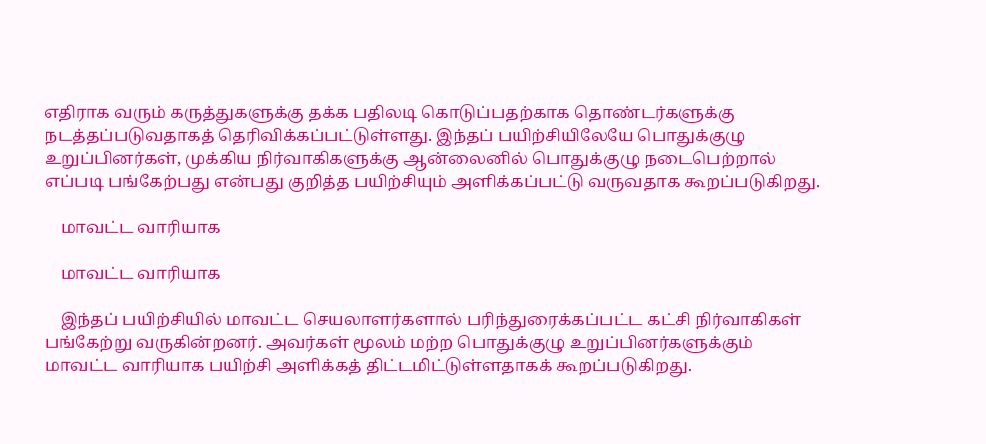எதிராக வரும் கருத்துகளுக்கு தக்க பதிலடி கொடுப்பதற்காக தொண்டர்களுக்கு நடத்தப்படுவதாகத் தெரிவிக்கப்பட்டுள்ளது. இந்தப் பயிற்சியிலேயே பொதுக்குழு உறுப்பினர்கள், முக்கிய நிர்வாகிகளுக்கு ஆன்லைனில் பொதுக்குழு நடைபெற்றால் எப்படி பங்கேற்பது என்பது குறித்த பயிற்சியும் அளிக்கப்பட்டு வருவதாக கூறப்படுகிறது.

    மாவட்ட வாரியாக

    மாவட்ட வாரியாக

    இந்தப் பயிற்சியில் மாவட்ட செயலாளர்களால் பரிந்துரைக்கப்பட்ட கட்சி நிர்வாகிகள் பங்கேற்று வருகின்றனர். அவர்கள் மூலம் மற்ற பொதுக்குழு உறுப்பினர்களுக்கும் மாவட்ட வாரியாக பயிற்சி அளிக்கத் திட்டமிட்டுள்ளதாகக் கூறப்படுகிறது.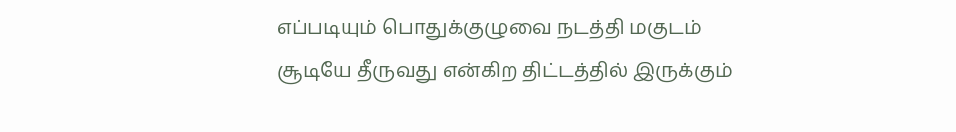எப்படியும் பொதுக்குழுவை நடத்தி மகுடம் சூடியே தீருவது என்கிற திட்டத்தில் இருக்கும்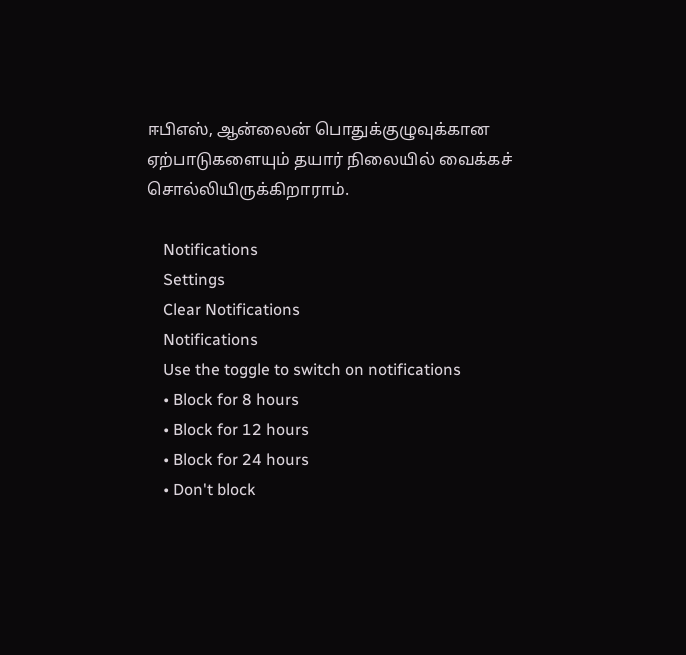ஈபிஎஸ், ஆன்லைன் பொதுக்குழுவுக்கான ஏற்பாடுகளையும் தயார் நிலையில் வைக்கச் சொல்லியிருக்கிறாராம்.

    Notifications
    Settings
    Clear Notifications
    Notifications
    Use the toggle to switch on notifications
    • Block for 8 hours
    • Block for 12 hours
    • Block for 24 hours
    • Don't block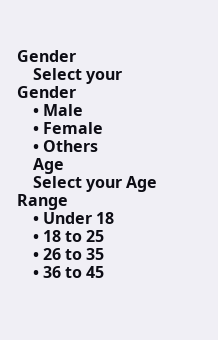Gender
    Select your Gender
    • Male
    • Female
    • Others
    Age
    Select your Age Range
    • Under 18
    • 18 to 25
    • 26 to 35
    • 36 to 45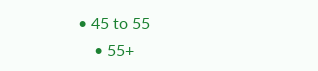• 45 to 55
    • 55+